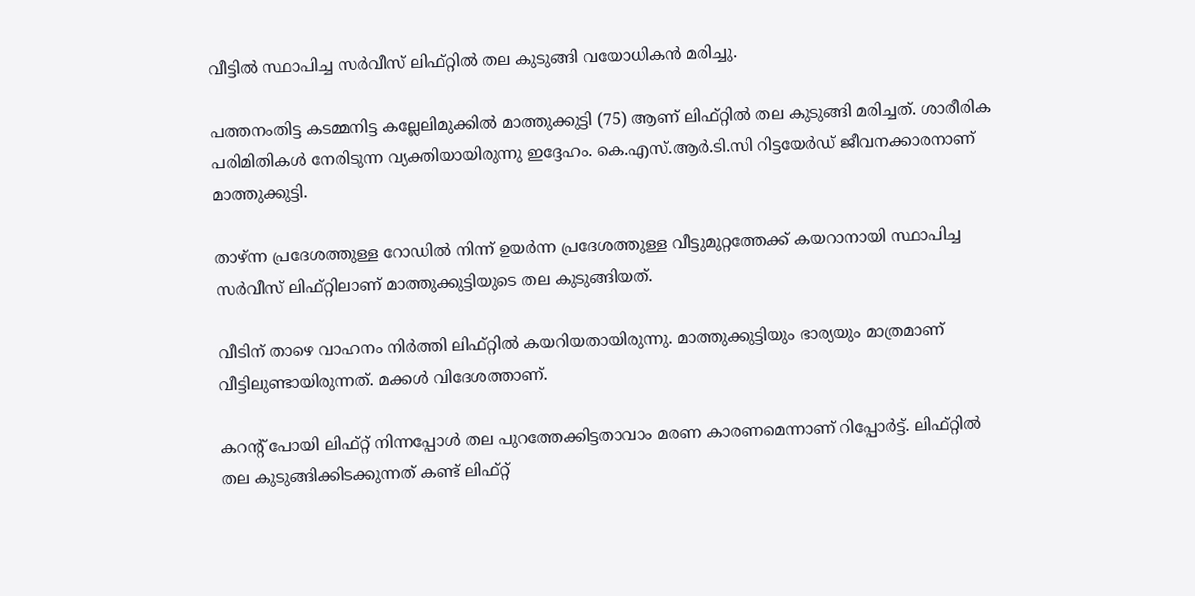വീട്ടില്‍ സ്ഥാപിച്ച സർവീസ് ലിഫ്റ്റില്‍ തല കുടുങ്ങി വയോധികന്‍ മരിച്ചു.

പത്തനംതിട്ട കടമ്മനിട്ട കല്ലേലിമുക്കില്‍ മാത്തുക്കുട്ടി (75) ആണ് ലിഫ്റ്റിൽ തല കുടുങ്ങി മരിച്ചത്. ശാരീരിക പരിമിതികള്‍ നേരിടുന്ന വ്യക്തിയായിരുന്നു ഇദ്ദേഹം. കെ.എസ്.ആർ.ടി.സി റിട്ടയേര്‍ഡ് ജീവനക്കാരനാണ് മാത്തുക്കുട്ടി.

താഴ്ന്ന പ്രദേശത്തുള്ള റോഡില്‍ നിന്ന് ഉയർന്ന പ്രദേശത്തുള്ള വീട്ടുമുറ്റത്തേക്ക് കയറാനായി സ്ഥാപിച്ച സർവീസ് ലിഫ്റ്റിലാണ് മാത്തുക്കുട്ടിയുടെ തല കുടുങ്ങിയത്.

വീടിന് താഴെ വാഹനം നിര്‍ത്തി ലിഫ്റ്റില്‍ കയറിയതായിരുന്നു. മാത്തുക്കുട്ടിയും ഭാര്യയും മാത്രമാണ് വീട്ടിലുണ്ടായിരുന്നത്. മക്കൾ വിദേശത്താണ്.

കറന്റ് പോയി ലിഫ്റ്റ് നിന്നപ്പോള്‍ തല പുറത്തേക്കിട്ടതാവാം മരണ കാരണമെന്നാണ് റിപ്പോര്‍ട്ട്. ലിഫ്റ്റില്‍ തല കുടുങ്ങിക്കിടക്കുന്നത് കണ്ട് ലിഫ്റ്റ്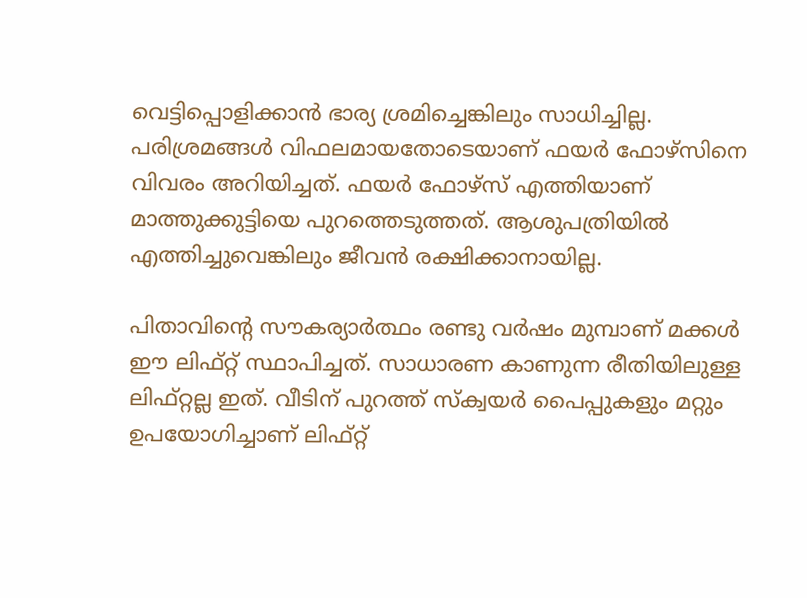വെട്ടിപ്പൊളിക്കാന്‍ ഭാര്യ ശ്രമിച്ചെങ്കിലും സാധിച്ചില്ല. പരിശ്രമങ്ങള്‍ വിഫലമായതോടെയാണ് ഫയര്‍ ഫോഴ്‌സിനെ വിവരം അറിയിച്ചത്. ഫയര്‍ ഫോഴ്‌സ് എത്തിയാണ് മാത്തുക്കുട്ടിയെ പുറത്തെടുത്തത്. ആശുപത്രിയില്‍ എത്തിച്ചുവെങ്കിലും ജീവന്‍ രക്ഷിക്കാനായില്ല.

പിതാവിൻ്റെ സൗകര്യാർത്ഥം രണ്ടു വർഷം മുമ്പാണ് മക്കൾ ഈ ലിഫ്റ്റ് സ്ഥാപിച്ചത്. സാധാരണ കാണുന്ന രീതിയിലുള്ള ലിഫ്റ്റല്ല ഇത്. വീടിന് പുറത്ത് സ്‌ക്വയര്‍ പൈപ്പുകളും മറ്റും ഉപയോഗിച്ചാണ് ലിഫ്റ്റ്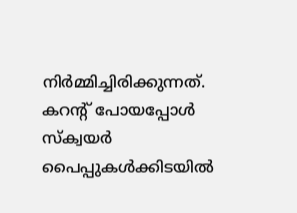നിര്‍മ്മിച്ചിരിക്കുന്നത്. കറന്റ് പോയപ്പോള്‍ സ്‌ക്വയര്‍ പൈപ്പുകള്‍ക്കിടയില്‍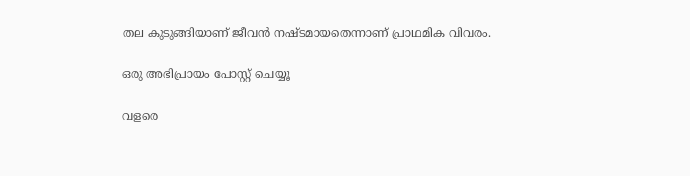തല കുടുങ്ങിയാണ് ജീവന്‍ നഷ്ടമായതെന്നാണ് പ്രാഥമിക വിവരം.

ഒരു അഭിപ്രായം പോസ്റ്റ് ചെയ്യൂ

വളരെ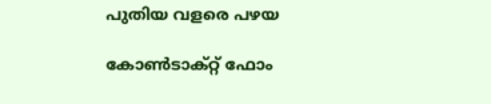പുതിയ വളരെ പഴയ

കോൺടാക്റ്റ് ഫോം